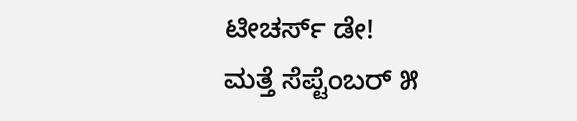ಟೀಚರ್ಸ್ ಡೇ!
ಮತ್ತೆ ಸೆಪ್ಟೆಂಬರ್ ೫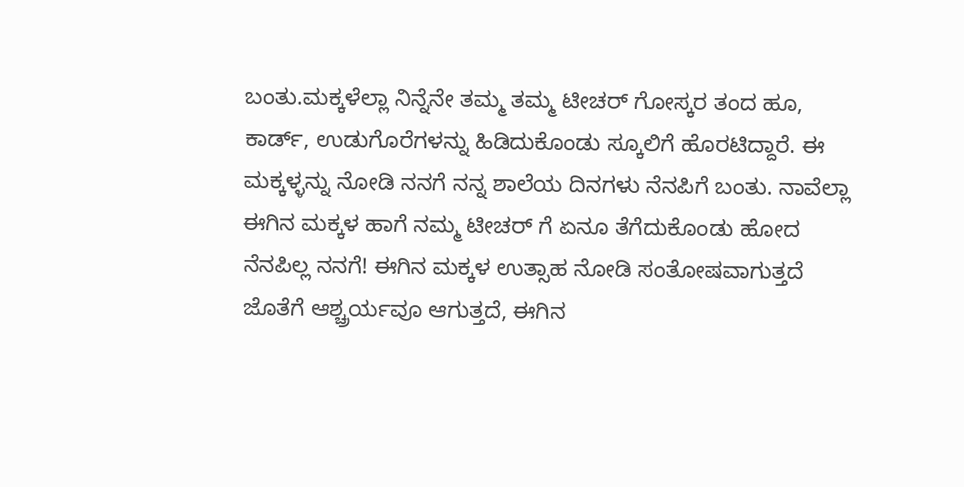ಬಂತು.ಮಕ್ಕಳೆಲ್ಲಾ ನಿನ್ನೆನೇ ತಮ್ಮ ತಮ್ಮ ಟೀಚರ್ ಗೋಸ್ಕರ ತಂದ ಹೂ, ಕಾರ್ಡ್, ಉಡುಗೊರೆಗಳನ್ನು ಹಿಡಿದುಕೊಂಡು ಸ್ಕೂಲಿಗೆ ಹೊರಟಿದ್ದಾರೆ. ಈ ಮಕ್ಕಳ್ಳನ್ನು ನೋಡಿ ನನಗೆ ನನ್ನ ಶಾಲೆಯ ದಿನಗಳು ನೆನಪಿಗೆ ಬಂತು. ನಾವೆಲ್ಲಾ ಈಗಿನ ಮಕ್ಕಳ ಹಾಗೆ ನಮ್ಮ ಟೀಚರ್ ಗೆ ಏನೂ ತೆಗೆದುಕೊಂಡು ಹೋದ ನೆನಪಿಲ್ಲ ನನಗೆ! ಈಗಿನ ಮಕ್ಕಳ ಉತ್ಸಾಹ ನೋಡಿ ಸಂತೋಷವಾಗುತ್ತದೆ ಜೊತೆಗೆ ಆಶ್ಚ್ರರ್ಯವೂ ಆಗುತ್ತದೆ, ಈಗಿನ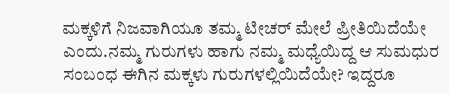ಮಕ್ಕಳಿಗೆ ನಿಜವಾಗಿಯೂ ತಮ್ಮ ಟೀಚರ್ ಮೇಲೆ ಪ್ರೀತಿಯಿದೆಯೇ ಎಂದು.ನಮ್ಮ ಗುರುಗಳು ಹಾಗು ನಮ್ಮ ಮಧ್ಯೆಯಿದ್ದ ಆ ಸುಮಧುರ ಸಂಬಂಧ ಈಗಿನ ಮಕ್ಕಳು ಗುರುಗಳಲ್ಲಿಯಿದೆಯೇ? ಇದ್ದರೂ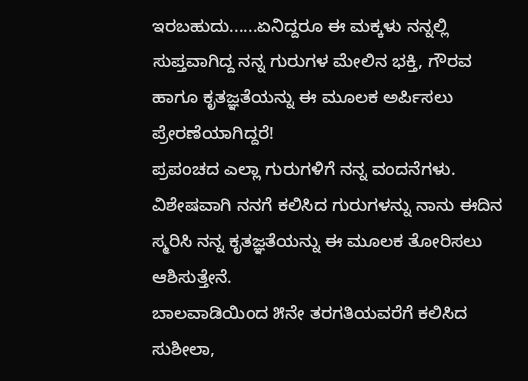ಇರಬಹುದು......ಏನಿದ್ದರೂ ಈ ಮಕ್ಕಳು ನನ್ನಲ್ಲಿ ಸುಪ್ತವಾಗಿದ್ದ ನನ್ನ ಗುರುಗಳ ಮೇಲಿನ ಭಕ್ತಿ, ಗೌರವ ಹಾಗೂ ಕೃತಜ್ಞತೆಯನ್ನು ಈ ಮೂಲಕ ಅರ್ಪಿಸಲು ಪ್ರೇರಣೆಯಾಗಿದ್ದರೆ!
ಪ್ರಪಂಚದ ಎಲ್ಲಾ ಗುರುಗಳಿಗೆ ನನ್ನ ವಂದನೆಗಳು. ವಿಶೇಷವಾಗಿ ನನಗೆ ಕಲಿಸಿದ ಗುರುಗಳನ್ನು ನಾನು ಈದಿನ ಸ್ಮರಿಸಿ ನನ್ನ ಕೃತಜ್ಞತೆಯನ್ನು ಈ ಮೂಲಕ ತೋರಿಸಲು ಆಶಿಸುತ್ತೇನೆ.
ಬಾಲವಾಡಿಯಿಂದ ೫ನೇ ತರಗತಿಯವರೆಗೆ ಕಲಿಸಿದ ಸುಶೀಲಾ,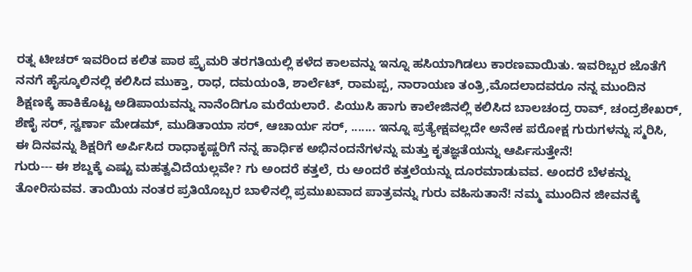ರತ್ನ ಟೀಚರ್ ಇವರಿಂದ ಕಲಿತ ಪಾಠ ಪ್ರೈಮರಿ ತರಗತಿಯಲ್ಲಿ ಕಳೆದ ಕಾಲವನ್ನು ಇನ್ನೂ ಹಸಿಯಾಗಿಡಲು ಕಾರಣವಾಯಿತು. ಇವರಿಬ್ಬರ ಜೊತೆಗೆ ನನಗೆ ಹೈಸ್ಕೂಲಿನಲ್ಲಿ ಕಲಿಸಿದ ಮುಕ್ತಾ, ರಾಧ, ದಮಯಂತಿ, ಶಾರ್ಲೆಟ್, ರಾಮಪ್ಪ, ನಾರಾಯಣ ತಂತ್ರಿ,ಮೊದಲಾದವರೂ ನನ್ನ ಮುಂದಿನ ಶಿಕ್ಷಣಕ್ಕೆ ಹಾಕಿಕೊಟ್ಟ ಅಡಿಪಾಯವನ್ನು ನಾನೆಂದಿಗೂ ಮರೆಯಲಾರೆ. ಪಿಯುಸಿ ಹಾಗು ಕಾಲೇಜಿನಲ್ಲಿ ಕಲಿಸಿದ ಬಾಲಚಂದ್ರ ರಾವ್, ಚಂದ್ರಶೇಖರ್, ಶೆಣೈ ಸರ್, ಸ್ವರ್ಣಾ ಮೇಡಮ್, ಮುಡಿತಾಯಾ ಸರ್, ಆಚಾರ್ಯ ಸರ್, ....... ಇನ್ನೂ ಪ್ರತ್ಯೇಕ್ಷವಲ್ಲದೇ ಅನೇಕ ಪರೋಕ್ಷ ಗುರುಗಳನ್ನು ಸ್ಮರಿಸಿ, ಈ ದಿನವನ್ನು ಶಿಕ್ಷರಿಗೆ ಅರ್ಪಿಸಿದ ರಾಧಾಕೃಷ್ಣರಿಗೆ ನನ್ನ ಹಾರ್ಧಿಕ ಅಭಿನಂದನೆಗಳನ್ನು ಮತ್ತು ಕೃತಜ್ಞತೆಯನ್ನು ಆರ್ಪಿಸುತ್ತೇನೆ!
ಗುರು--- ಈ ಶಬ್ದಕ್ಕೆ ಎಷ್ಟು ಮಹತ್ವವಿದೆಯಲ್ಲವೇ? ಗು ಅಂದರೆ ಕತ್ತಲೆ, ರು ಅಂದರೆ ಕತ್ತಲೆಯನ್ನು ದೂರಮಾಡುವವ. ಅಂದರೆ ಬೆಳಕನ್ನು ತೋರಿಸುವವ. ತಾಯಿಯ ನಂತರ ಪ್ರತಿಯೊಬ್ಬರ ಬಾಳಿನಲ್ಲಿ ಪ್ರಮುಖವಾದ ಪಾತ್ರವನ್ನು ಗುರು ವಹಿಸುತಾನೆ! ನಮ್ಮ ಮುಂದಿನ ಜೀವನಕ್ಕೆ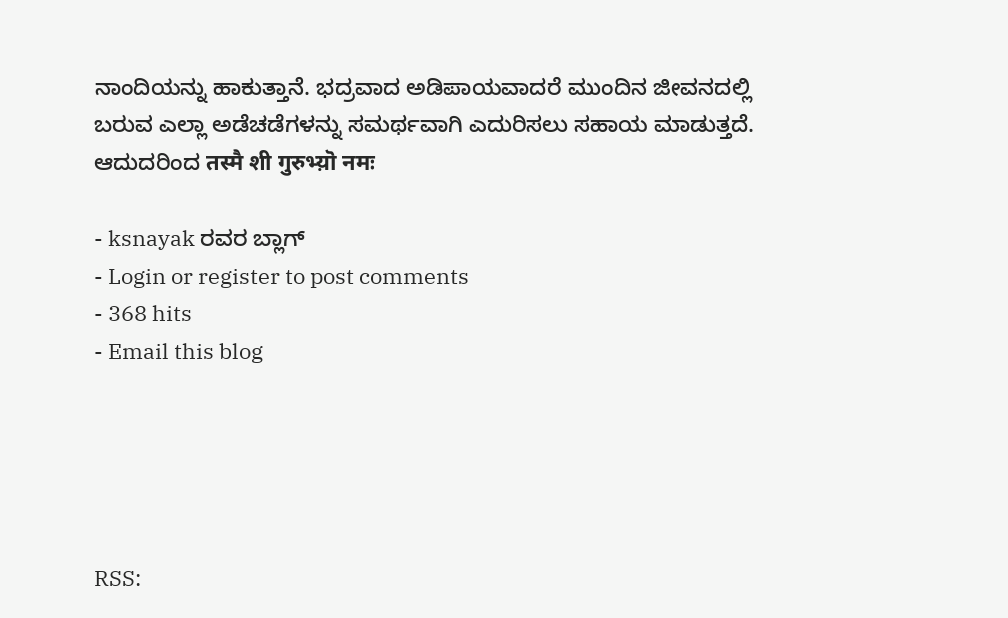ನಾಂದಿಯನ್ನು ಹಾಕುತ್ತಾನೆ. ಭದ್ರವಾದ ಅಡಿಪಾಯವಾದರೆ ಮುಂದಿನ ಜೀವನದಲ್ಲಿ ಬರುವ ಎಲ್ಲಾ ಅಡೆಚಡೆಗಳನ್ನು ಸಮರ್ಥವಾಗಿ ಎದುರಿಸಲು ಸಹಾಯ ಮಾಡುತ್ತದೆ. ಆದುದರಿಂದ तस्मै शी गुरुभ्य़ॊ नमः

- ksnayak ರವರ ಬ್ಲಾಗ್
- Login or register to post comments
- 368 hits
- Email this blog





RSS: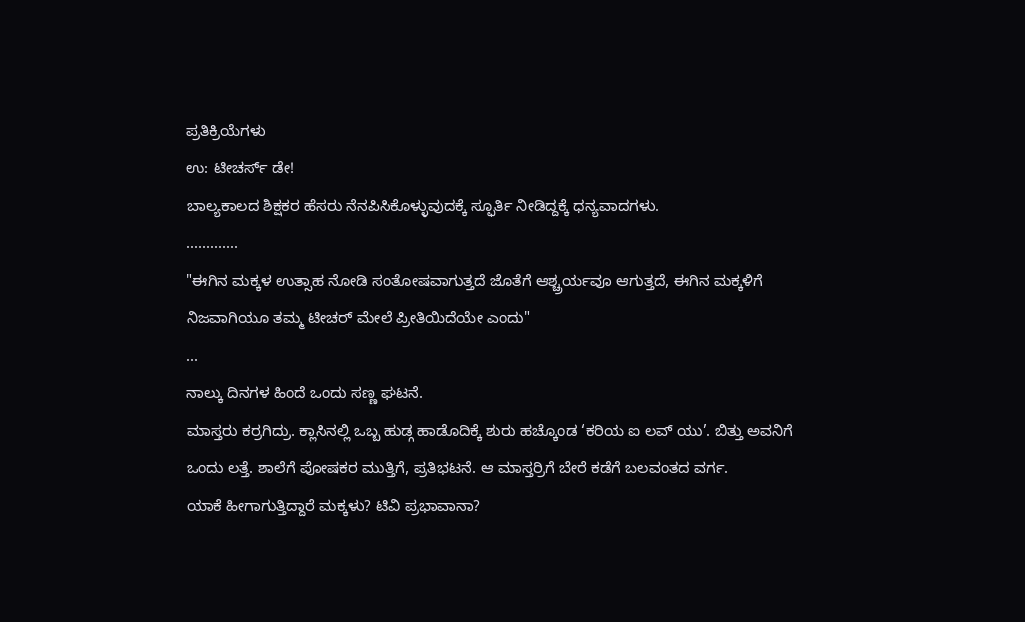ಪ್ರತಿಕ್ರಿಯೆಗಳು
ಉ: ಟೀಚರ್ಸ್ ಡೇ!
ಬಾಲ್ಯಕಾಲದ ಶಿಕ್ಷಕರ ಹೆಸರು ನೆನಪಿಸಿಕೊಳ್ಳುವುದಕ್ಕೆ ಸ್ಫೂರ್ತಿ ನೀಡಿದ್ದಕ್ಕೆ ಧನ್ಯವಾದಗಳು.
.............
"ಈಗಿನ ಮಕ್ಕಳ ಉತ್ಸಾಹ ನೋಡಿ ಸಂತೋಷವಾಗುತ್ತದೆ ಜೊತೆಗೆ ಆಶ್ಚ್ರರ್ಯವೂ ಆಗುತ್ತದೆ, ಈಗಿನ ಮಕ್ಕಳಿಗೆ ನಿಜವಾಗಿಯೂ ತಮ್ಮ ಟೀಚರ್ ಮೇಲೆ ಪ್ರೀತಿಯಿದೆಯೇ ಎಂದು"
...
ನಾಲ್ಕು ದಿನಗಳ ಹಿಂದೆ ಒಂದು ಸಣ್ಣ ಘಟನೆ.
ಮಾಸ್ತರು ಕರ್ರಗಿದ್ರು. ಕ್ಲಾಸಿನಲ್ಲಿ ಒಬ್ಬ ಹುಡ್ಗ ಹಾಡೊದಿಕ್ಕೆ ಶುರು ಹಚ್ಕೊಂಡ ‘ಕರಿಯ ಐ ಲವ್ ಯು’. ಬಿತ್ತು ಅವನಿಗೆ ಒಂದು ಲತ್ತೆ. ಶಾಲೆಗೆ ಪೋಷಕರ ಮುತ್ತಿಗೆ, ಪ್ರತಿಭಟನೆ. ಆ ಮಾಸ್ತರ್ರಿಗೆ ಬೇರೆ ಕಡೆಗೆ ಬಲವಂತದ ವರ್ಗ.
ಯಾಕೆ ಹೀಗಾಗುತ್ತಿದ್ದಾರೆ ಮಕ್ಕಳು? ಟಿವಿ ಪ್ರಭಾವಾನಾ?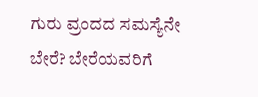ಗುರು ವ್ರಂದದ ಸಮಸ್ಯೆನೇ ಬೇರೆ? ಬೇರೆಯವರಿಗೆ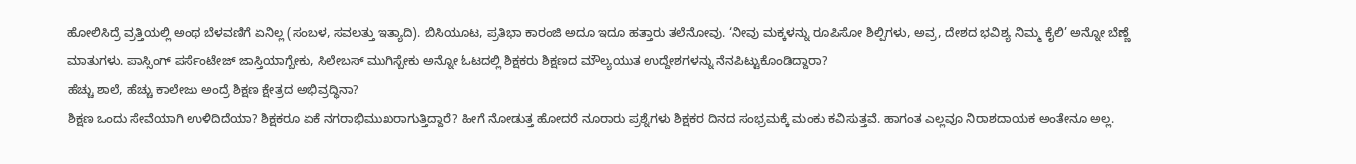ಹೋಲಿಸಿದ್ರೆ ವ್ರತ್ತಿಯಲ್ಲಿ ಅಂಥ ಬೆಳವಣಿಗೆ ಏನಿಲ್ಲ (ಸಂಬಳ, ಸವಲತ್ತು ಇತ್ಯಾದಿ). ಬಿಸಿಯೂಟ, ಪ್ರತಿಭಾ ಕಾರಂಜಿ ಅದೂ ಇದೂ ಹತ್ತಾರು ತಲೆನೋವು. ‘ನೀವು ಮಕ್ಕಳನ್ನು ರೂಪಿಸೋ ಶಿಲ್ಪಿಗಳು, ಅವ್ರ, ದೇಶದ ಭವಿಶ್ಯ ನಿಮ್ಮ ಕೈಲಿ’ ಅನ್ನೋ ಬೆಣ್ಣೆ ಮಾತುಗಳು. ಪಾಸ್ಸಿಂಗ್ ಪರ್ಸೆಂಟೇಜ್ ಜಾಸ್ತಿಯಾಗ್ಬೇಕು, ಸಿಲೇಬಸ್ ಮುಗಿಸ್ಬೇಕು ಅನ್ನೋ ಓಟದಲ್ಲಿ ಶಿಕ್ಷಕರು ಶಿಕ್ಷಣದ ಮೌಲ್ಯಯುತ ಉದ್ದೇಶಗಳನ್ನು ನೆನಪಿಟ್ಟುಕೊಂಡಿದ್ದಾರಾ?
ಹೆಚ್ಚು ಶಾಲೆ, ಹೆಚ್ಚು ಕಾಲೇಜು ಅಂದ್ರೆ ಶಿಕ್ಷಣ ಕ್ಷೇತ್ರದ ಅಭಿವ್ರದ್ಧಿನಾ?
ಶಿಕ್ಷಣ ಒಂದು ಸೇವೆಯಾಗಿ ಉಳಿದಿದೆಯಾ? ಶಿಕ್ಷಕರೂ ಏಕೆ ನಗರಾಭಿಮುಖರಾಗುತ್ತಿದ್ದಾರೆ? ಹೀಗೆ ನೋಡುತ್ತ ಹೋದರೆ ನೂರಾರು ಪ್ರಶ್ನೆಗಳು ಶಿಕ್ಷಕರ ದಿನದ ಸಂಭ್ರಮಕ್ಕೆ ಮಂಕು ಕವಿಸುತ್ತವೆ. ಹಾಗಂತ ಎಲ್ಲವೂ ನಿರಾಶದಾಯಕ ಅಂತೇನೂ ಅಲ್ಲ.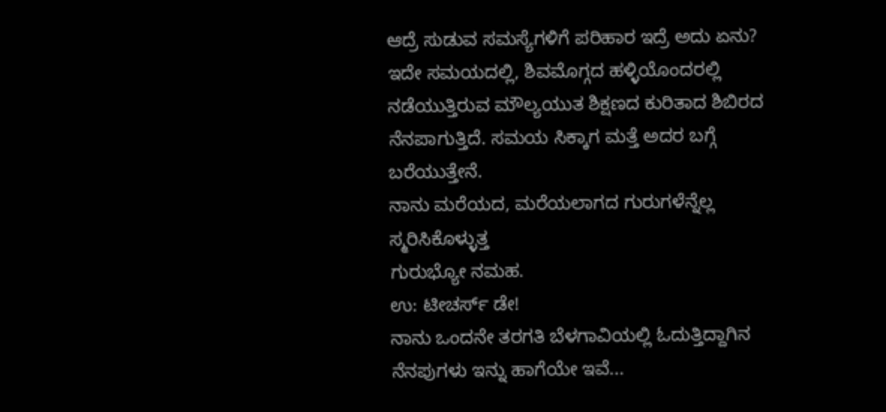ಆದ್ರೆ ಸುಡುವ ಸಮಸ್ಯೆಗಳಿಗೆ ಪರಿಹಾರ ಇದ್ರೆ ಅದು ಏನು?
ಇದೇ ಸಮಯದಲ್ಲಿ, ಶಿವಮೊಗ್ಗದ ಹಳ್ಳಿಯೊಂದರಲ್ಲಿ ನಡೆಯುತ್ತಿರುವ ಮೌಲ್ಯಯುತ ಶಿಕ್ಷಣದ ಕುರಿತಾದ ಶಿಬಿರದ ನೆನಪಾಗುತ್ತಿದೆ. ಸಮಯ ಸಿಕ್ಕಾಗ ಮತ್ತೆ ಅದರ ಬಗ್ಗೆ ಬರೆಯುತ್ತೇನೆ.
ನಾನು ಮರೆಯದ, ಮರೆಯಲಾಗದ ಗುರುಗಳೆನ್ನೆಲ್ಲ ಸ್ಮರಿಸಿಕೊಳ್ಳುತ್ತ
ಗುರುಭ್ಯೋ ನಮಹ.
ಉ: ಟೀಚರ್ಸ್ ಡೇ!
ನಾನು ಒಂದನೇ ತರಗತಿ ಬೆಳಗಾವಿಯಲ್ಲಿ ಓದುತ್ತಿದ್ದಾಗಿನ ನೆನಪುಗಳು ಇನ್ನು ಹಾಗೆಯೇ ಇವೆ...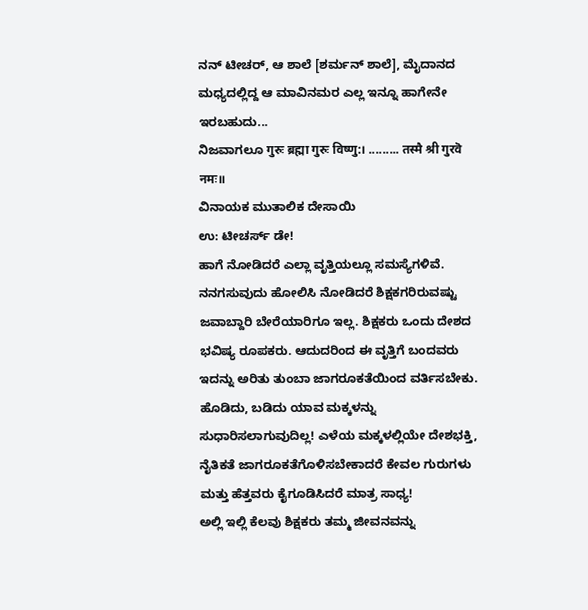ನನ್ ಟೀಚರ್, ಆ ಶಾಲೆ [ಶರ್ಮನ್ ಶಾಲೆ], ಮೈದಾನದ ಮಧ್ಯದಲ್ಲಿದ್ದ ಆ ಮಾವಿನಮರ ಎಲ್ಲ ಇನ್ನೂ ಹಾಗೇನೇ ಇರಬಹುದು...
ನಿಜವಾಗಲೂ गुरुः ब्रह्मा गुरुः विष्णु:। ......... तस्मै श्री गुरवॆ नमः॥
ವಿನಾಯಕ ಮುತಾಲಿಕ ದೇಸಾಯಿ
ಉ: ಟೀಚರ್ಸ್ ಡೇ!
ಹಾಗೆ ನೋಡಿದರೆ ಎಲ್ಲಾ ವೃತ್ತಿಯಲ್ಲೂ ಸಮಸ್ಯೆಗಳಿವೆ. ನನಗಸುವುದು ಹೋಲಿಸಿ ನೋಡಿದರೆ ಶಿಕ್ಷಕಗರಿರುವಷ್ಟು ಜವಾಬ್ದಾರಿ ಬೇರೆಯಾರಿಗೂ ಇಲ್ಲ. ಶಿಕ್ಷಕರು ಒಂದು ದೇಶದ ಭವಿಷ್ಯ ರೂಪಕರು. ಆದುದರಿಂದ ಈ ವೃತ್ತಿಗೆ ಬಂದವರು ಇದನ್ನು ಅರಿತು ತುಂಬಾ ಜಾಗರೂಕತೆಯಿಂದ ವರ್ತಿಸಬೇಕು.
ಹೊಡಿದು, ಬಡಿದು ಯಾವ ಮಕ್ಕಳನ್ನು ಸುಧಾರಿಸಲಾಗುವುದಿಲ್ಲ! ಎಳೆಯ ಮಕ್ಕಳಲ್ಲಿಯೇ ದೇಶಭಕ್ತಿ, ನೈತಿಕತೆ ಜಾಗರೂಕತೆಗೊಳಿಸಬೇಕಾದರೆ ಕೇವಲ ಗುರುಗಳು ಮತ್ತು ಹೆತ್ತವರು ಕೈಗೂಡಿಸಿದರೆ ಮಾತ್ರ ಸಾಧ್ಯ!
ಅಲ್ಲಿ ಇಲ್ಲಿ ಕೆಲವು ಶಿಕ್ಷಕರು ತಮ್ಮ ಜೀವನವನ್ನು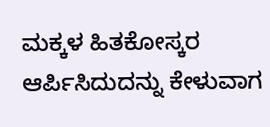ಮಕ್ಕಳ ಹಿತಕೋಸ್ಕರ ಆರ್ಪಿಸಿದುದನ್ನು ಕೇಳುವಾಗ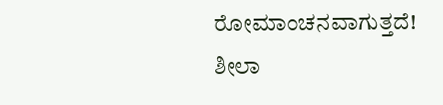ರೋಮಾಂಚನವಾಗುತ್ತದೆ!
ಶೀಲಾ